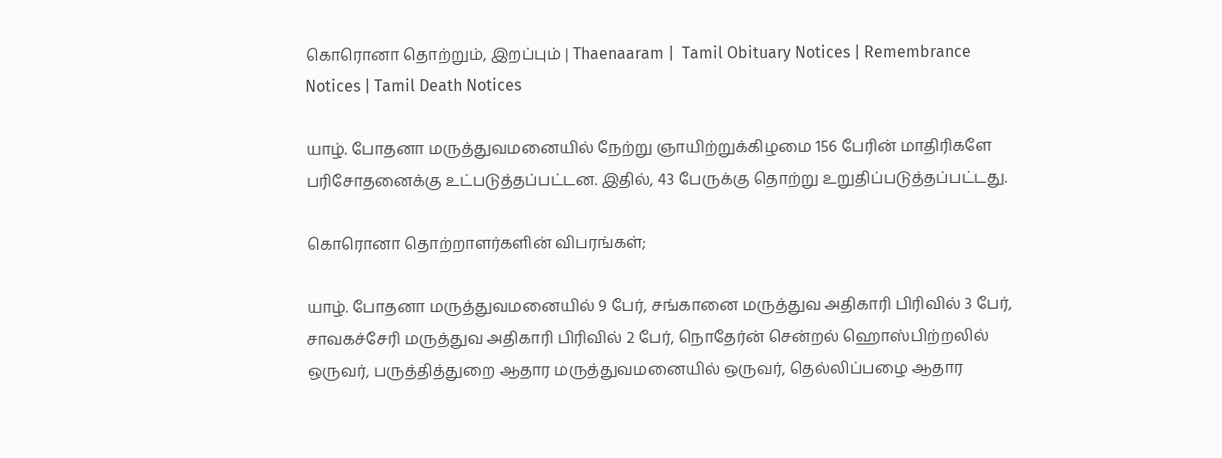கொரொனா தொற்றும், இறப்பும் | Thaenaaram |  Tamil Obituary Notices | Remembrance Notices | Tamil Death Notices

யாழ். போதனா மருத்துவமனையில் நேற்று ஞாயிற்றுக்கிழமை 156 பேரின் மாதிரிகளே பரிசோதனைக்கு உட்படுத்தப்பட்டன. இதில், 43 பேருக்கு தொற்று உறுதிப்படுத்தப்பட்டது.

கொரொனா தொற்றாளர்களின் விபரங்கள்;

யாழ். போதனா மருத்துவமனையில் 9 பேர், சங்கானை மருத்துவ அதிகாரி பிரிவில் 3 பேர், சாவகச்சேரி மருத்துவ அதிகாரி பிரிவில் 2 பேர், நொதேர்ன் சென்றல் ஹொஸ்பிற்றலில் ஒருவர், பருத்தித்துறை ஆதார மருத்துவமனையில் ஒருவர், தெல்லிப்பழை ஆதார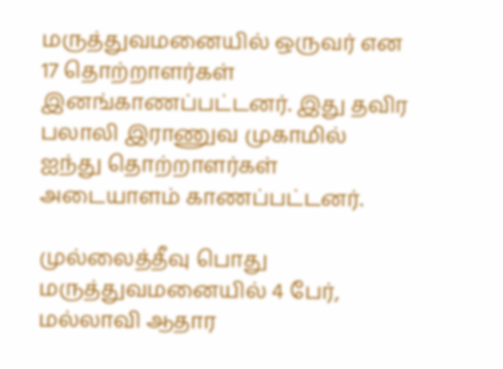மருத்துவமனையில் ஒருவர் என 17 தொற்றாளர்கள் இனங்காணப்பட்டனர். இது தவிர பலாலி இராணுவ முகாமில் ஐந்து தொற்றாளர்கள் அடையாளம் காணப்பட்டனர்.

முல்லைத்தீவு பொது மருத்துவமனையில் 4 பேர், மல்லாவி ஆதார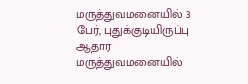மருத்துவமனையில் 3 பேர், புதுக்குடியிருப்பு ஆதார மருத்துவமனையில்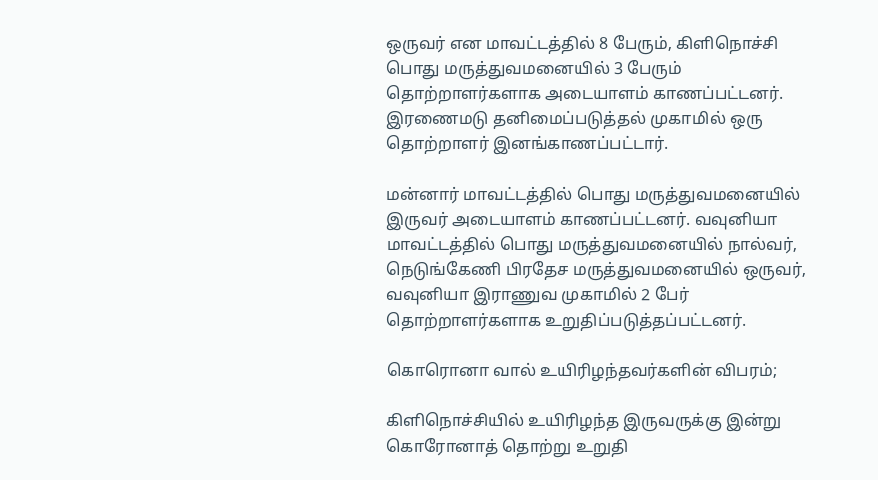ஒருவர் என மாவட்டத்தில் 8 பேரும், கிளிநொச்சி பொது மருத்துவமனையில் 3 பேரும் தொற்றாளர்களாக அடையாளம் காணப்பட்டனர். இரணைமடு தனிமைப்படுத்தல் முகாமில் ஒரு தொற்றாளர் இனங்காணப்பட்டார்.

மன்னார் மாவட்டத்தில் பொது மருத்துவமனையில் இருவர் அடையாளம் காணப்பட்டனர். வவுனியா மாவட்டத்தில் பொது மருத்துவமனையில் நால்வர், நெடுங்கேணி பிரதேச மருத்துவமனையில் ஒருவர், வவுனியா இராணுவ முகாமில் 2 பேர் தொற்றாளர்களாக உறுதிப்படுத்தப்பட்டனர்.

கொரொனா வால் உயிரிழந்தவர்களின் விபரம்;

கிளிநொச்சியில் உயிரிழந்த இருவருக்கு இன்று கொரோனாத் தொற்று உறுதி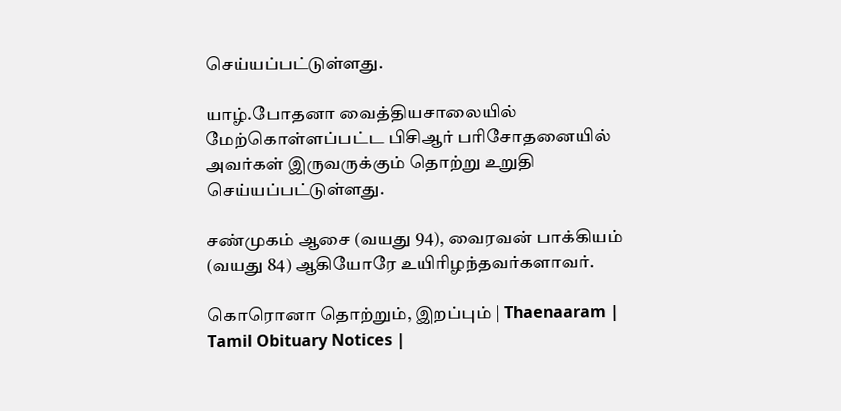செய்யப்பட்டுள்ளது.

யாழ்.போதனா வைத்தியசாலையில் மேற்கொள்ளப்பட்ட பிசிஆர் பரிசோதனையில் அவர்கள் இருவருக்கும் தொற்று உறுதி செய்யப்பட்டுள்ளது.

சண்முகம் ஆசை (வயது 94), வைரவன் பாக்கியம் (வயது 84) ஆகியோரே உயிரிழந்தவர்களாவர்.

கொரொனா தொற்றும், இறப்பும் | Thaenaaram |  Tamil Obituary Notices |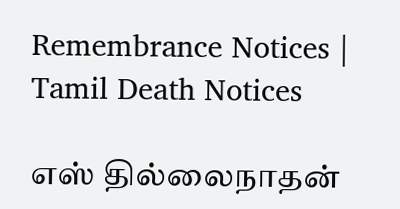Remembrance Notices | Tamil Death Notices

எஸ் தில்லைநாதன்